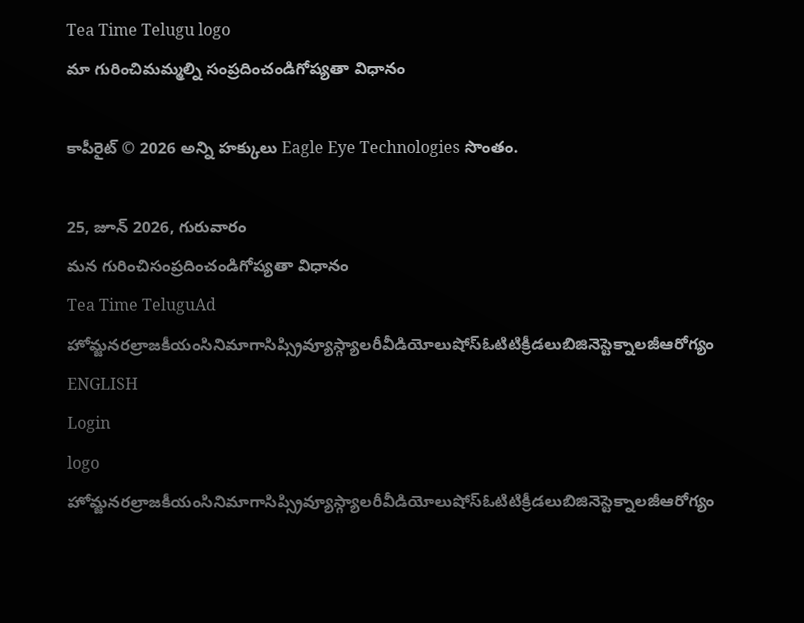Tea Time Telugu logo
మా గురించిమమ్మల్ని సంప్రదించండిగోప్యతా విధానం

కాపీరైట్ © 2026 అన్ని హక్కులు Eagle Eye Technologies సొంతం.

25, జూన్ 2026, గురువారం
మన గురించిసంప్రదించండిగోప్యతా విధానం
Tea Time TeluguAd
హోమ్జనరల్రాజకీయంసినిమాగాసిప్స్రివ్యూస్గ్యాలరీవీడియోలుషోస్ఓటిటిక్రీడలుబిజినెస్టెక్నాలజీఆరోగ్యం
ENGLISH
Login
logo
హోమ్జనరల్రాజకీయంసినిమాగాసిప్స్రివ్యూస్గ్యాలరీవీడియోలుషోస్ఓటిటిక్రీడలుబిజినెస్టెక్నాలజీఆరోగ్యం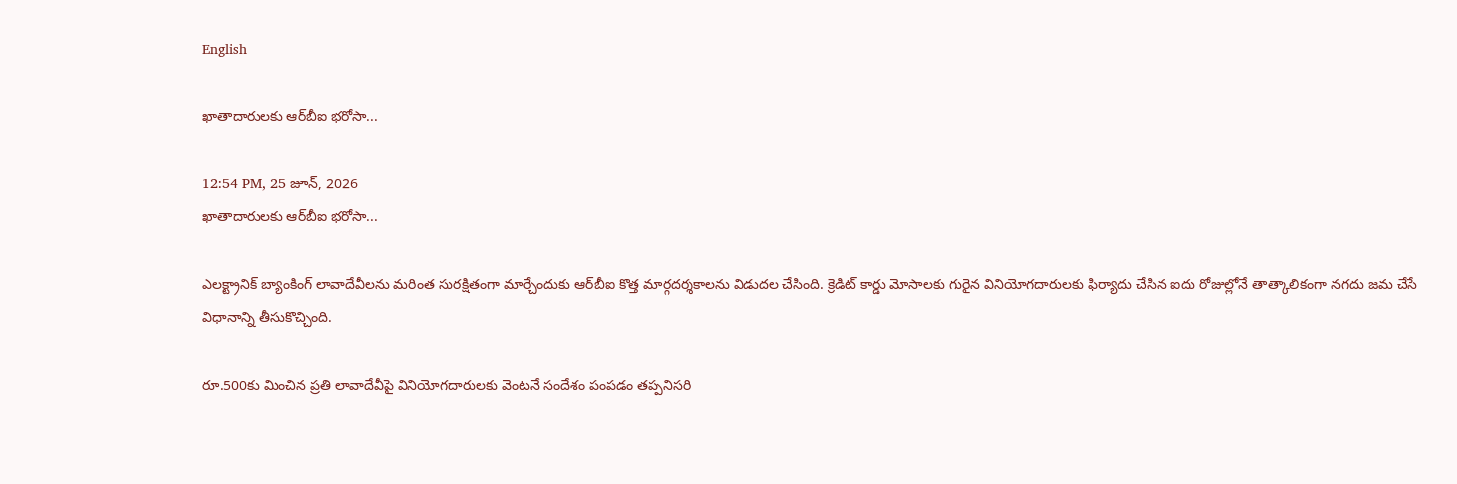English

ఖాతాదారులకు ఆర్‌బీఐ భరోసా...

12:54 PM, 25 జూన్, 2026
ఖాతాదారులకు ఆర్‌బీఐ భరోసా...

ఎలక్ట్రానిక్ బ్యాంకింగ్ లావాదేవీలను మరింత సురక్షితంగా మార్చేందుకు ఆర్‌బీఐ కొత్త మార్గదర్శకాలను విడుదల చేసింది. క్రెడిట్ కార్డు మోసాలకు గురైన వినియోగదారులకు ఫిర్యాదు చేసిన ఐదు రోజుల్లోనే తాత్కాలికంగా నగదు జమ చేసే విధానాన్ని తీసుకొచ్చింది.

రూ.500కు మించిన ప్రతి లావాదేవీపై వినియోగదారులకు వెంటనే సందేశం పంపడం తప్పనిసరి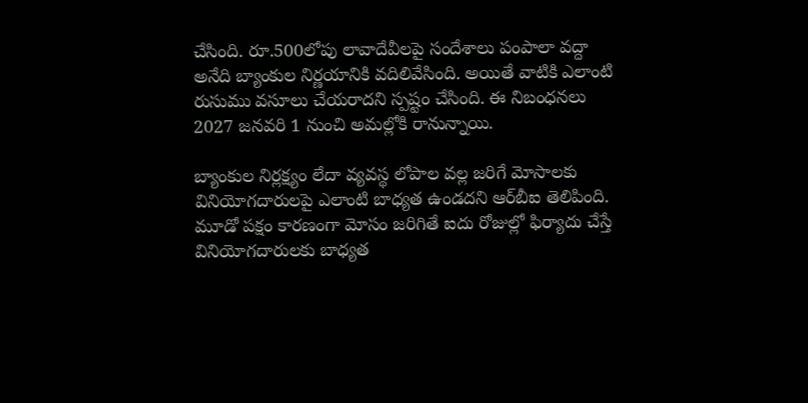చేసింది. రూ.500లోపు లావాదేవీలపై సందేశాలు పంపాలా వద్దా అనేది బ్యాంకుల నిర్ణయానికి వదిలివేసింది. అయితే వాటికి ఎలాంటి రుసుము వసూలు చేయరాదని స్పష్టం చేసింది. ఈ నిబంధనలు 2027 జనవరి 1 నుంచి అమల్లోకి రానున్నాయి.

బ్యాంకుల నిర్లక్ష్యం లేదా వ్యవస్థ లోపాల వల్ల జరిగే మోసాలకు వినియోగదారులపై ఎలాంటి బాధ్యత ఉండదని ఆర్‌బీఐ తెలిపింది. మూడో పక్షం కారణంగా మోసం జరిగితే ఐదు రోజుల్లో ఫిర్యాదు చేస్తే వినియోగదారులకు బాధ్యత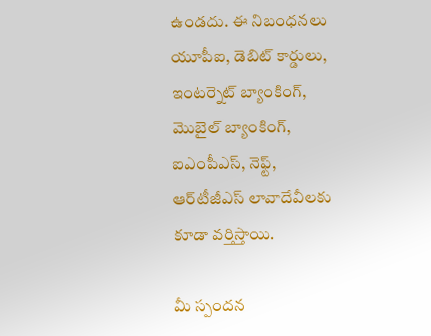ఉండదు. ఈ నిబంధనలు యూపీఐ, డెబిట్ కార్డులు, ఇంటర్నెట్ బ్యాంకింగ్, మొబైల్ బ్యాంకింగ్, ఐఎంపీఎస్, నెఫ్ట్, ఆర్‌టీజీఎస్ లావాదేవీలకు కూడా వర్తిస్తాయి.

మీ స్పందన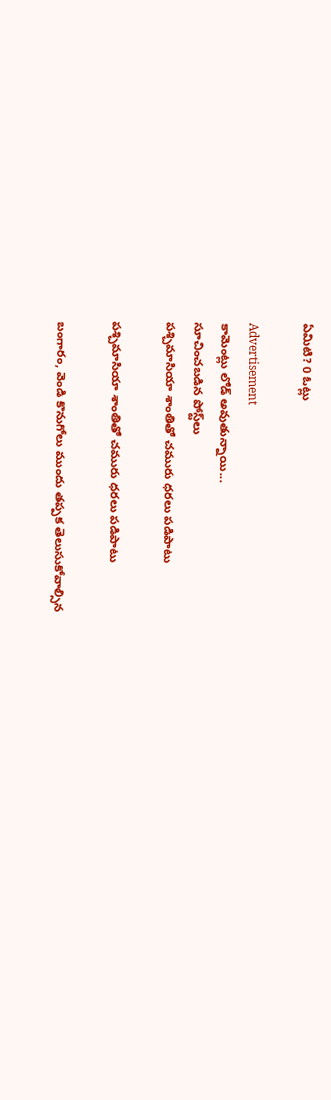ఏమిటి? 0 ఓట్లు

Advertisement
కామెంట్లు లోడ్ అవుతున్నాయి...
సూచించబడిన పోస్ట్‌లు
పశ్చిమాసియా శాంతితో చమురు ధరలు పడిపాటు

పశ్చిమాసియా శాంతితో చమురు ధరలు పడిపాటు

బంగారం, వెండి కొనుగోలు ముందు తప్పక తెలుసుకోవాల్సిన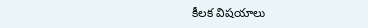కీలక విషయాలు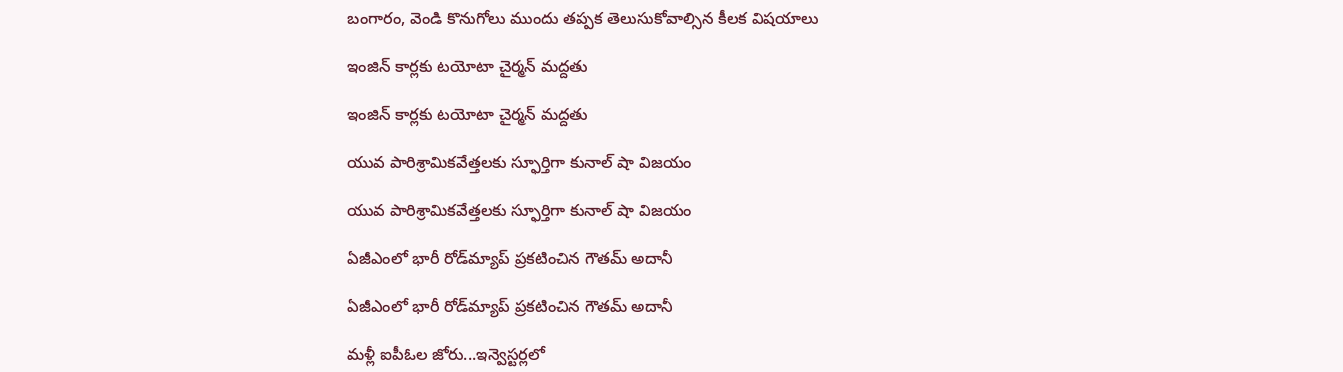బంగారం, వెండి కొనుగోలు ముందు తప్పక తెలుసుకోవాల్సిన కీలక విషయాలు

ఇంజిన్ కార్లకు టయోటా చైర్మన్ మద్దతు

ఇంజిన్ కార్లకు టయోటా చైర్మన్ మద్దతు

యువ పారిశ్రామికవేత్తలకు స్ఫూర్తిగా కునాల్ షా విజయం

యువ పారిశ్రామికవేత్తలకు స్ఫూర్తిగా కునాల్ షా విజయం

ఏజీఎంలో భారీ రోడ్‌మ్యాప్ ప్రకటించిన గౌతమ్ అదానీ

ఏజీఎంలో భారీ రోడ్‌మ్యాప్ ప్రకటించిన గౌతమ్ అదానీ

మళ్లీ ఐపీఓల జోరు...ఇన్వెస్టర్లలో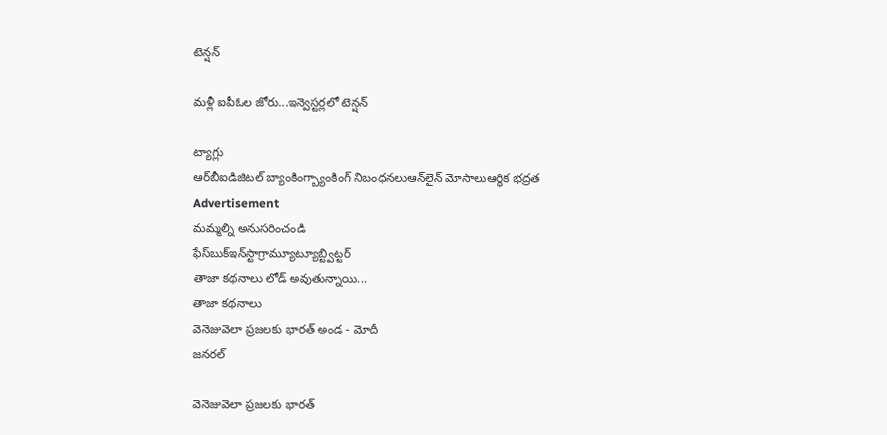టెన్షన్

మళ్లీ ఐపీఓల జోరు...ఇన్వెస్టర్లలో టెన్షన్

ట్యాగ్లు
ఆర్‌బీఐడిజిటల్ బ్యాంకింగ్బ్యాంకింగ్ నిబంధనలుఆన్‌లైన్ మోసాలుఆర్థిక భద్రత
Advertisement
మమ్మల్ని అనుసరించండి
ఫేస్‌బుక్ఇన్‌స్టాగ్రామ్యూట్యూబ్ట్విట్టర్
తాజా కథనాలు లోడ్ అవుతున్నాయి...
తాజా కథనాలు
వెనెజువెలా ప్రజలకు భారత్ అండ - మోదీ
జనరల్

వెనెజువెలా ప్రజలకు భారత్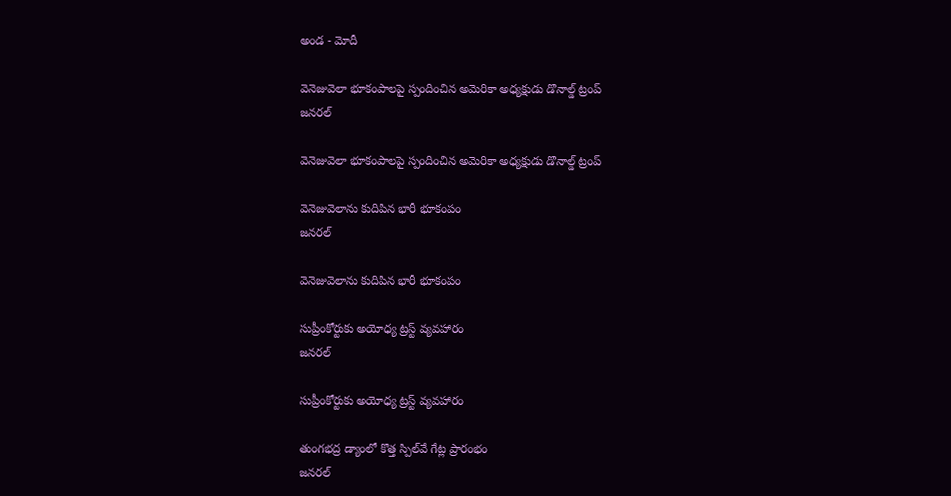అండ - మోదీ

వెనెజువెలా భూకంపాలపై స్పందించిన అమెరికా అధ్యక్షుడు డొనాల్డ్ ట్రంప్
జనరల్

వెనెజువెలా భూకంపాలపై స్పందించిన అమెరికా అధ్యక్షుడు డొనాల్డ్ ట్రంప్

వెనెజువెలాను కుదిపిన భారీ భూకంపం
జనరల్

వెనెజువెలాను కుదిపిన భారీ భూకంపం

సుప్రీంకోర్టుకు అయోధ్య ట్రస్ట్ వ్యవహారం
జనరల్

సుప్రీంకోర్టుకు అయోధ్య ట్రస్ట్ వ్యవహారం

తుంగభద్ర డ్యాంలో కొత్త స్పిల్‌వే గేట్ల ప్రారంభం
జనరల్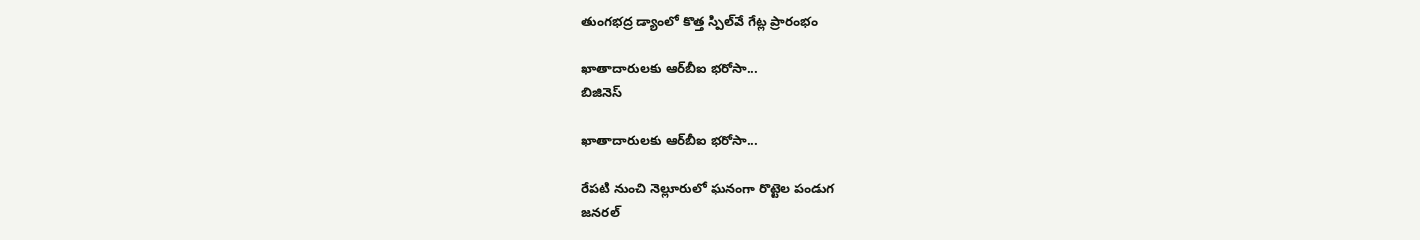తుంగభద్ర డ్యాంలో కొత్త స్పిల్‌వే గేట్ల ప్రారంభం

ఖాతాదారులకు ఆర్‌బీఐ భరోసా...
బిజినెస్

ఖాతాదారులకు ఆర్‌బీఐ భరోసా...

రేపటి నుంచి నెల్లూరులో ఘనంగా రొట్టెల పండుగ
జనరల్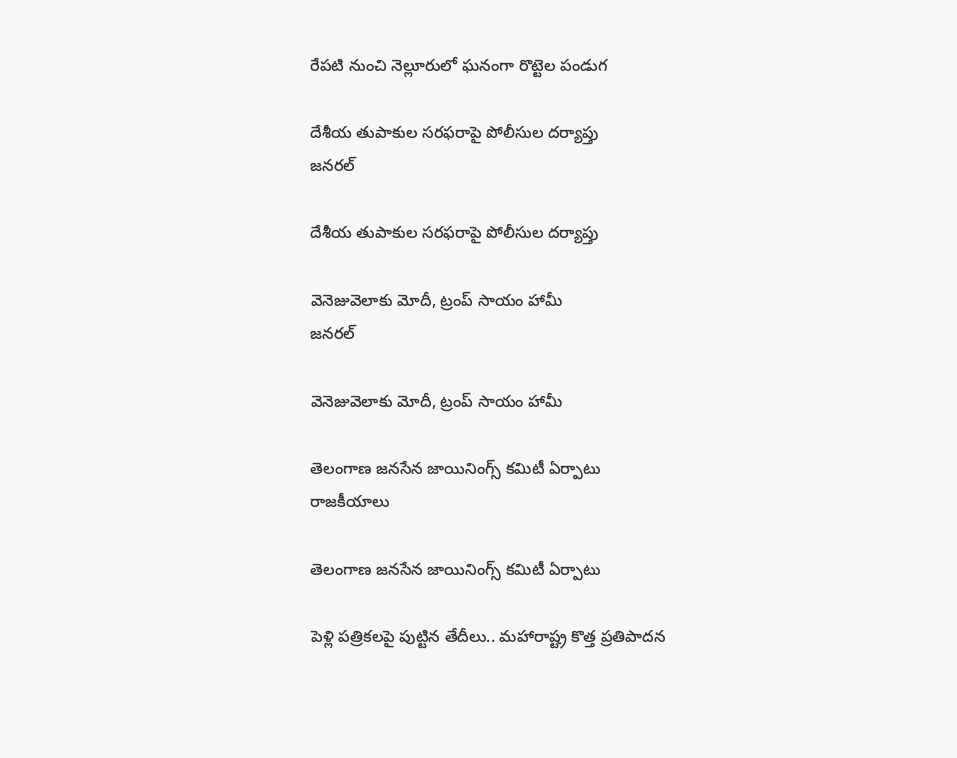రేపటి నుంచి నెల్లూరులో ఘనంగా రొట్టెల పండుగ

దేశీయ తుపాకుల సరఫరాపై పోలీసుల దర్యాప్తు
జనరల్

దేశీయ తుపాకుల సరఫరాపై పోలీసుల దర్యాప్తు

వెనెజువెలాకు మోదీ, ట్రంప్ సాయం హామీ
జనరల్

వెనెజువెలాకు మోదీ, ట్రంప్ సాయం హామీ

తెలంగాణ జనసేన జాయినింగ్స్ కమిటీ ఏర్పాటు
రాజకీయాలు

తెలంగాణ జనసేన జాయినింగ్స్ కమిటీ ఏర్పాటు

పెళ్లి పత్రికలపై పుట్టిన తేదీలు.. మహారాష్ట్ర కొత్త ప్రతిపాదన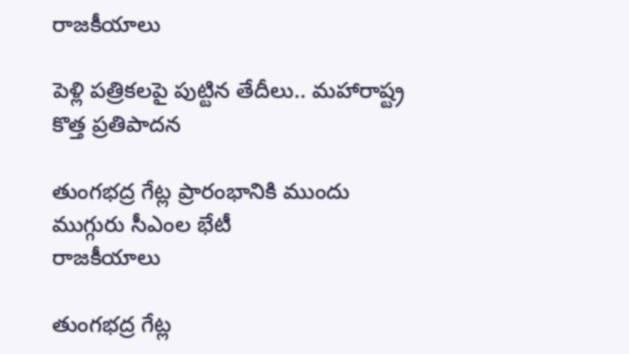రాజకీయాలు

పెళ్లి పత్రికలపై పుట్టిన తేదీలు.. మహారాష్ట్ర కొత్త ప్రతిపాదన

తుంగభద్ర గేట్ల ప్రారంభానికి ముందు ముగ్గురు సీఎంల భేటీ
రాజకీయాలు

తుంగభద్ర గేట్ల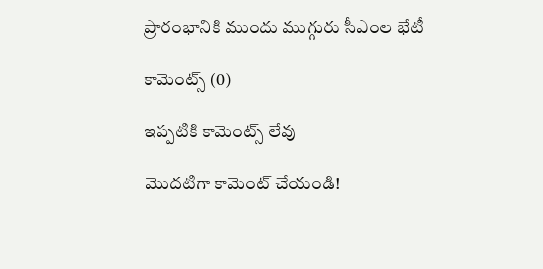ప్రారంభానికి ముందు ముగ్గురు సీఎంల భేటీ

కామెంట్స్ (0)

ఇప్పటికి కామెంట్స్ లేవు

మొదటిగా కామెంట్ చేయండి!